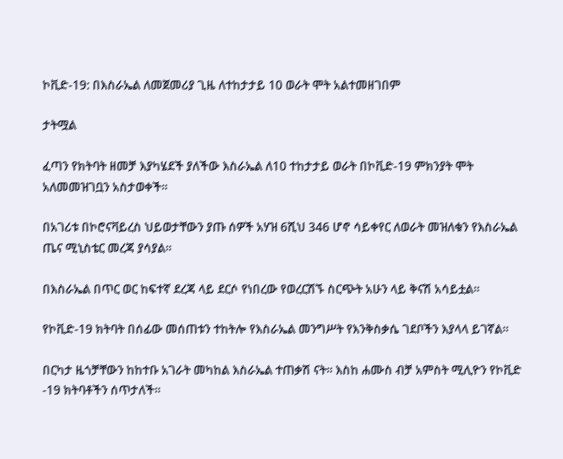ኮቪድ-19: በእስራኤል ለመጀመሪያ ጊዜ ለተከታታይ 10 ወራት ሞት አልተመዘገበም

ታትሟል

ፈጣን የክትባት ዘመቻ እያካሄደች ያለችው እስራኤል ለ10 ተከታታይ ወራት በኮቪድ-19 ምክንያት ሞት አለመመዝገቧን አስታወቀች።

በአገሪቱ በኮሮናቫይረስ ህይወታቸውን ያጡ ሰዎች አሃዝ 6ሺህ 346 ሆኖ ሳይቀየር ለወራት መዝለቁን የእስራኤል ጤና ሚኒስቴር መረጃ ያሳያል።

በእስራኤል በጥር ወር ከፍተኛ ደረጃ ላይ ደርሶ የነበረው የወረርሽኙ ስርጭት አሁን ላይ ቅናሽ አሳይቷል።

የኮቪድ-19 ክትባት በሰፊው መሰጠቱን ተከትሎ የእስራኤል መንግሥት የእንቅስቃሴ ገደቦችን እያላላ ይገኛል።

በርካታ ዜጎቻቸውን ከከተቡ አገራት መካከል እስራኤል ተጠቃሽ ናት። እስከ ሐሙስ ብቻ አምስት ሚሊዮን የኮቪድ -19 ክትባቶችን ሰጥታለች።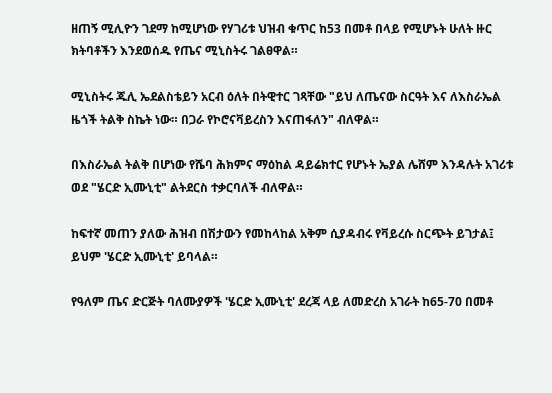ዘጠኝ ሚሊዮን ገደማ ከሚሆነው የሃገሪቱ ህዝብ ቁጥር ከ53 በመቶ በላይ የሚሆኑት ሁለት ዙር ክትባቶችን እንደወሰዱ የጤና ሚኒስትሩ ገልፀዋል።

ሚኒስትሩ ጁሊ ኤደልስቴይን አርብ ዕለት በትዊተር ገጻቸው "ይህ ለጤናው ስርዓት እና ለእስራኤል ዜጎች ትልቅ ስኬት ነው። በጋራ የኮሮናቫይረስን እናጠፋለን" ብለዋል።

በእስራኤል ትልቅ በሆነው የሼባ ሕክምና ማዕከል ዳይሬክተር የሆኑት ኤያል ሌሸም እንዳሉት አገሪቱ ወደ "ሄርድ ኢሙኒቲ" ልትደርስ ተቃርባለች ብለዋል።

ከፍተኛ መጠን ያለው ሕዝብ በሽታውን የመከላከል አቅም ሲያዳብሩ የቫይረሱ ስርጭት ይገታል፤ ይህም 'ሄርድ ኢሙኒቲ' ይባላል።

የዓለም ጤና ድርጅት ባለሙያዎች 'ሄርድ ኢሙኒቲ' ደረጃ ላይ ለመድረስ አገራት ከ65-70 በመቶ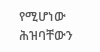የሚሆነው ሕዝባቸውን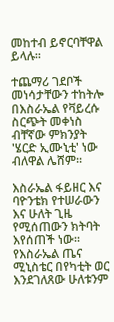መከተብ ይኖርባቸዋል ይላሉ።

ተጨማሪ ገደቦች መነሳታቸውን ተከትሎ በእስራኤል የቫይረሱ ስርጭት መቀነስ ብቸኛው ምክንያት 'ሄርድ ኢሙኒቲ' ነው ብለዋል ሌሸም።

እስራኤል ፋይዘር እና ባዮንቴክ የተሠራውን እና ሁለት ጊዜ የሚሰጠውን ክትባት እየሰጠች ነው። የእስራኤል ጤና ሚኒስቴር በየካቲት ወር እንደገለጸው ሁለቱንም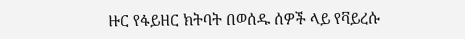ዙር የፋይዘር ክትባት በወሰዱ ሰዎች ላይ የቫይረሱ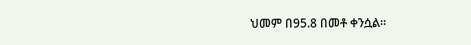ህመም በ95.8 በመቶ ቀንሷል።